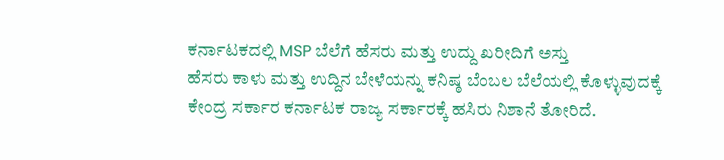ಕರ್ನಾಟಕದಲ್ಲಿ MSP ಬೆಲೆಗೆ ಹೆಸರು ಮತ್ತು ಉದ್ದು ಖರೀದಿಗೆ ಅಸ್ತು
ಹೆಸರು ಕಾಳು ಮತ್ತು ಉದ್ದಿನ ಬೇಳೆಯನ್ನು ಕನಿಷ್ಠ ಬೆಂಬಲ ಬೆಲೆಯಲ್ಲಿ ಕೊಳ್ಳುವುದಕ್ಕೆ ಕೇಂದ್ರ ಸರ್ಕಾರ ಕರ್ನಾಟಕ ರಾಜ್ಯ ಸರ್ಕಾರಕ್ಕೆ ಹಸಿರು ನಿಶಾನೆ ತೋರಿದೆ.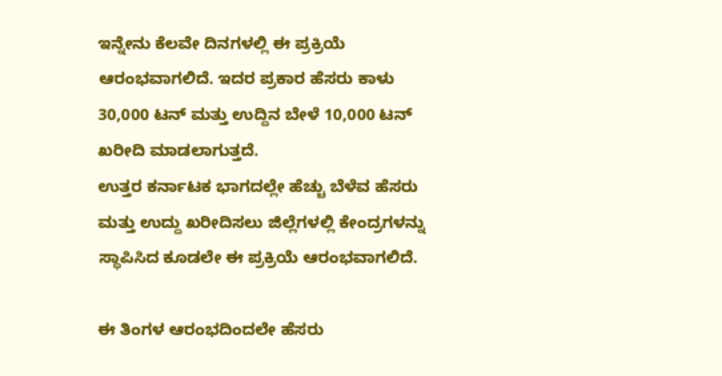ಇನ್ನೇನು ಕೆಲವೇ ದಿನಗಳಲ್ಲಿ ಈ ಪ್ರಕ್ರಿಯೆ ಆರಂಭವಾಗಲಿದೆ. ಇದರ ಪ್ರಕಾರ ಹೆಸರು ಕಾಳು 30,000 ಟನ್ ಮತ್ತು ಉದ್ದಿನ ಬೇಳೆ 10,000 ಟನ್ ಖರೀದಿ ಮಾಡಲಾಗುತ್ತದೆ.
ಉತ್ತರ ಕರ್ನಾಟಕ ಭಾಗದಲ್ಲೇ ಹೆಚ್ಚು ಬೆಳೆವ ಹೆಸರು ಮತ್ತು ಉದ್ದು ಖರೀದಿಸಲು ಜಿಲ್ಲೆಗಳಲ್ಲಿ ಕೇಂದ್ರಗಳನ್ನು ಸ್ಥಾಪಿಸಿದ ಕೂಡಲೇ ಈ ಪ್ರಕ್ರಿಯೆ ಆರಂಭವಾಗಲಿದೆ.

ಈ ತಿಂಗಳ ಆರಂಭದಿಂದಲೇ ಹೆಸರು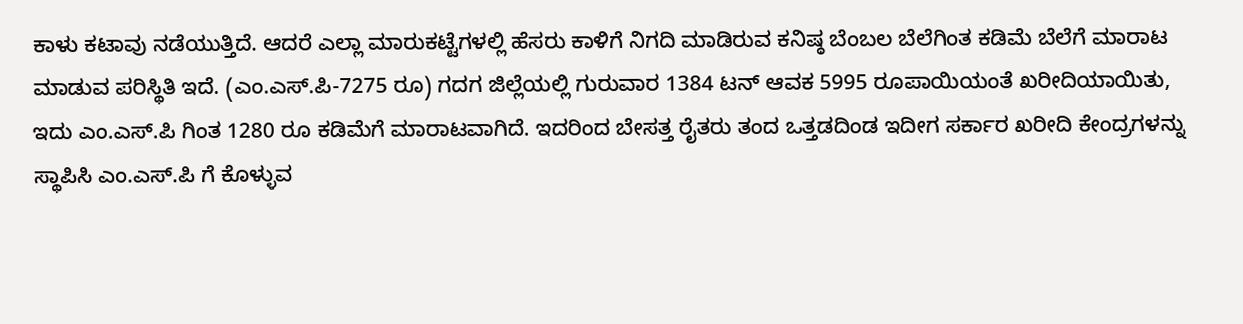ಕಾಳು ಕಟಾವು ನಡೆಯುತ್ತಿದೆ. ಆದರೆ ಎಲ್ಲಾ ಮಾರುಕಟ್ಟೆಗಳಲ್ಲಿ ಹೆಸರು ಕಾಳಿಗೆ ನಿಗದಿ ಮಾಡಿರುವ ಕನಿಷ್ಠ ಬೆಂಬಲ ಬೆಲೆಗಿಂತ ಕಡಿಮೆ ಬೆಲೆಗೆ ಮಾರಾಟ ಮಾಡುವ ಪರಿಸ್ಥಿತಿ ಇದೆ. (ಎಂ.ಎಸ್.ಪಿ-7275 ರೂ) ಗದಗ ಜಿಲ್ಲೆಯಲ್ಲಿ ಗುರುವಾರ 1384 ಟನ್ ಆವಕ 5995 ರೂಪಾಯಿಯಂತೆ ಖರೀದಿಯಾಯಿತು, ಇದು ಎಂ.ಎಸ್.ಪಿ ಗಿಂತ 1280 ರೂ ಕಡಿಮೆಗೆ ಮಾರಾಟವಾಗಿದೆ. ಇದರಿಂದ ಬೇಸತ್ತ ರೈತರು ತಂದ ಒತ್ತಡದಿಂಡ ಇದೀಗ ಸರ್ಕಾರ ಖರೀದಿ ಕೇಂದ್ರಗಳನ್ನು ಸ್ಥಾಪಿಸಿ ಎಂ.ಎಸ್.ಪಿ ಗೆ ಕೊಳ್ಳುವ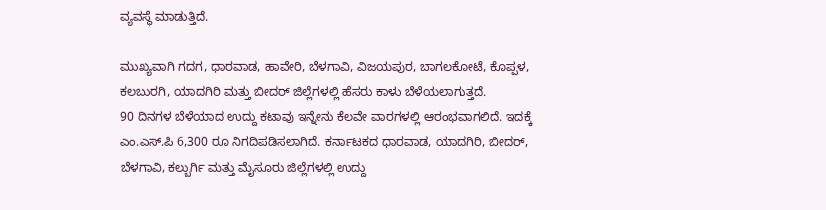ವ್ಯವಸ್ಥೆ ಮಾಡುತ್ತಿದೆ.

ಮುಖ್ಯವಾಗಿ ಗದಗ, ಧಾರವಾಡ, ಹಾವೇರಿ, ಬೆಳಗಾವಿ, ವಿಜಯಪುರ, ಬಾಗಲಕೋಟೆ, ಕೊಪ್ಪಳ, ಕಲಬುರಗಿ, ಯಾದಗಿರಿ ಮತ್ತು ಬೀದರ್ ಜಿಲ್ಲೆಗಳಲ್ಲಿ ಹೆಸರು ಕಾಳು ಬೆಳೆಯಲಾಗುತ್ತದೆ.
90 ದಿನಗಳ ಬೆಳೆಯಾದ ಉದ್ದು ಕಟಾವು ಇನ್ನೇನು ಕೆಲವೇ ವಾರಗಳಲ್ಲಿ ಆರಂಭವಾಗಲಿದೆ. ಇದಕ್ಕೆ ಎಂ.ಎಸ್.ಪಿ 6,300 ರೂ ನಿಗದಿಪಡಿಸಲಾಗಿದೆ. ಕರ್ನಾಟಕದ ಧಾರವಾಡ, ಯಾದಗಿರಿ, ಬೀದರ್, ಬೆಳಗಾವಿ, ಕಲ್ಬುರ್ಗಿ ಮತ್ತು ಮೈಸೂರು ಜಿಲ್ಲೆಗಳಲ್ಲಿ ಉದ್ದು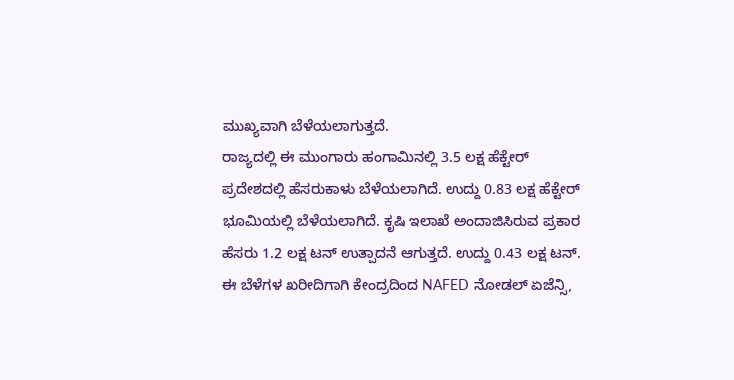ಮುಖ್ಯವಾಗಿ ಬೆಳೆಯಲಾಗುತ್ತದೆ.
ರಾಜ್ಯದಲ್ಲಿ ಈ ಮುಂಗಾರು ಹಂಗಾಮಿನಲ್ಲಿ 3.5 ಲಕ್ಷ ಹೆಕ್ಟೇರ್ ಪ್ರದೇಶದಲ್ಲಿ ಹೆಸರುಕಾಳು ಬೆಳೆಯಲಾಗಿದೆ. ಉದ್ದು 0.83 ಲಕ್ಷ ಹೆಕ್ಟೇರ್ ಭೂಮಿಯಲ್ಲಿ ಬೆಳೆಯಲಾಗಿದೆ. ಕೃಷಿ ಇಲಾಖೆ ಅಂದಾಜಿಸಿರುವ ಪ್ರಕಾರ ಹೆಸರು 1.2 ಲಕ್ಷ ಟನ್ ಉತ್ಪಾದನೆ ಆಗುತ್ತದೆ. ಉದ್ದು 0.43 ಲಕ್ಷ ಟನ್. ಈ ಬೆಳೆಗಳ ಖರೀದಿಗಾಗಿ ಕೇಂದ್ರದಿಂದ NAFED ನೋಡಲ್ ಏಜೆನ್ಸಿ,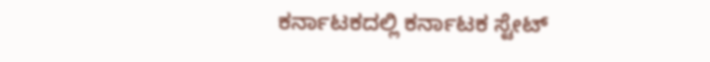ಕರ್ನಾಟಕದಲ್ಲಿ ಕರ್ನಾಟಕ ಸ್ಟೇಟ್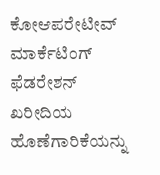ಕೋಆಪರೇಟೀವ್ ಮಾರ್ಕೆಟಿಂಗ್ ಫೆಡರೇಶನ್ ಖರೀದಿಯ ಹೊಣೆಗಾರಿಕೆಯನ್ನು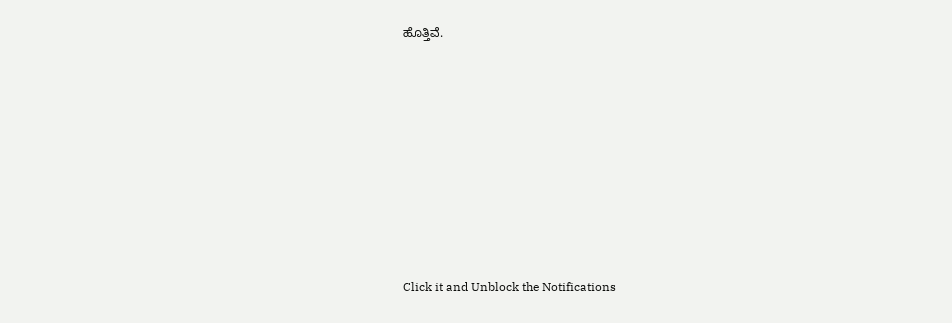ಹೊತ್ತಿವೆ.












Click it and Unblock the Notifications